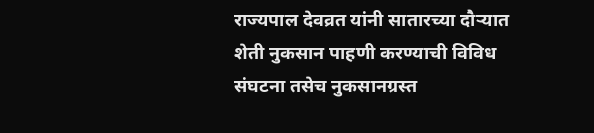राज्यपाल देवव्रत यांनी सातारच्या दौऱ्यात शेती नुकसान पाहणी करण्याची विविध संघटना तसेच नुकसानग्रस्त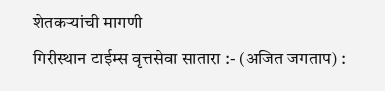शेतकऱ्यांची मागणी
गिरीस्थान टाईम्स वृत्तसेवा सातारा :- (अजित जगताप) :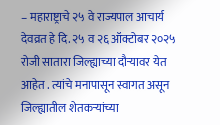– महाराष्ट्राचे २५ वे राज्यपाल आचार्य देवव्रत हे दि. २५ व २६ ऑक्टोबर २०२५ रोजी सातारा जिल्ह्याच्या दौऱ्यावर येत आहेत . त्यांचे मनापासून स्वागत असून जिल्ह्यातील शेतकऱ्यांच्या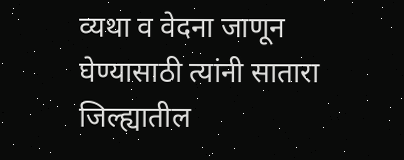व्यथा व वेदना जाणून घेण्यासाठी त्यांनी सातारा जिल्ह्यातील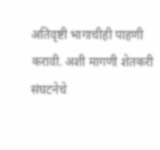अतिवृष्टी भागाचीही पाहणी करावी. अशी मागणी शेतकरी संघटनेचे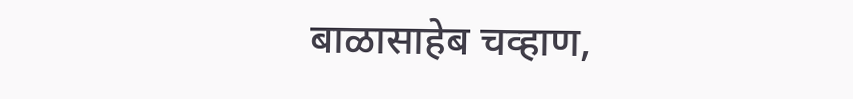बाळासाहेब चव्हाण,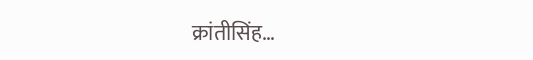क्रांतीसिंह…